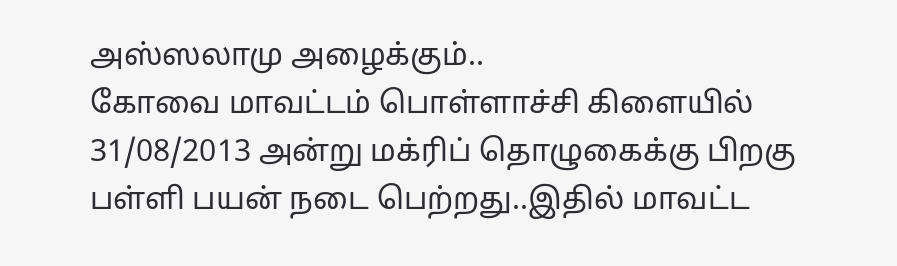அஸ்ஸலாமு அழைக்கும்..
கோவை மாவட்டம் பொள்ளாச்சி கிளையில் 31/08/2013 அன்று மக்ரிப் தொழுகைக்கு பிறகு பள்ளி பயன் நடை பெற்றது..இதில் மாவட்ட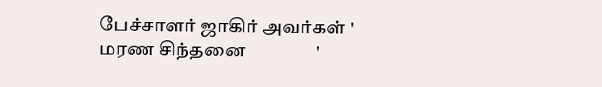பேச்சாளர் ஜாகிர் அவர்கள் ' மரண சிந்தனை                '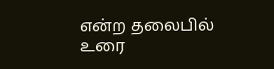என்ற தலைபில் உரை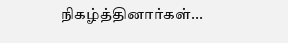நிகழ்த்தினார்கள்...